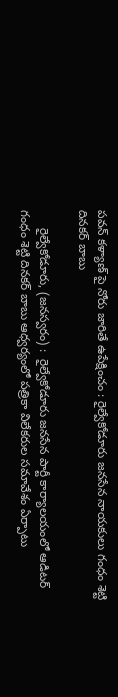పవన్ కళ్యాణ్ పై నోరు జారితే ఉపేక్షించం : రైల్వేకోడూరు జనసేన నాయకులు గంధం శెట్టి దినకర్ బాబు

     రైల్వేకోడూరు, (జనస్వరం) :  రైల్వేకోడూరు జనసేన పార్టీ కార్యాలయంలో ఆడిటర్ గంధం శెట్టి దినకర్ బాబు ఆధ్వర్యంలో పత్రికా విలేకరుల సమావేశం ఏర్పాటు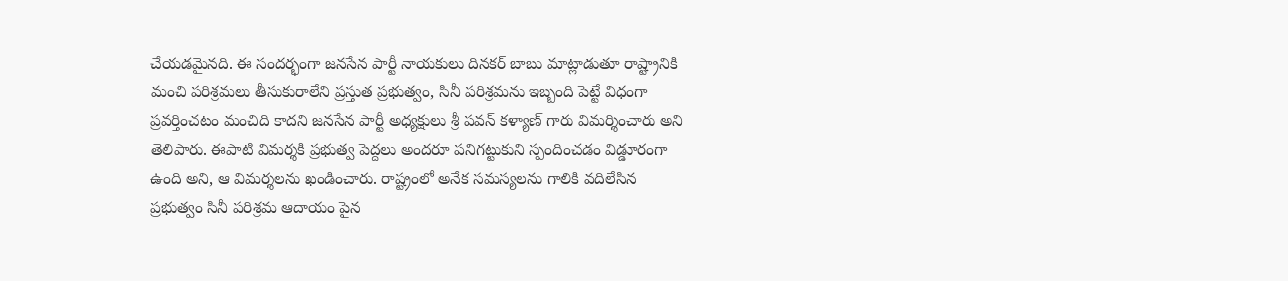చేయడమైనది. ఈ సందర్భంగా జనసేన పార్టీ నాయకులు దినకర్ బాబు మాట్లాడుతూ రాష్ట్రానికి మంచి పరిశ్రమలు తీసుకురాలేని ప్రస్తుత ప్రభుత్వం, సినీ పరిశ్రమను ఇబ్బంది పెట్టే విధంగా ప్రవర్తించటం మంచిది కాదని జనసేన పార్టీ అధ్యక్షులు శ్రీ పవన్ కళ్యాణ్ గారు విమర్శించారు అని తెలిపారు. ఈపాటి విమర్శకి ప్రభుత్వ పెద్దలు అందరూ పనిగట్టుకుని స్పందించడం విడ్డూరంగా ఉంది అని, ఆ విమర్శలను ఖండించారు. రాష్ట్రంలో అనేక సమస్యలను గాలికి వదిలేసిన ప్రభుత్వం సినీ పరిశ్రమ ఆదాయం పైన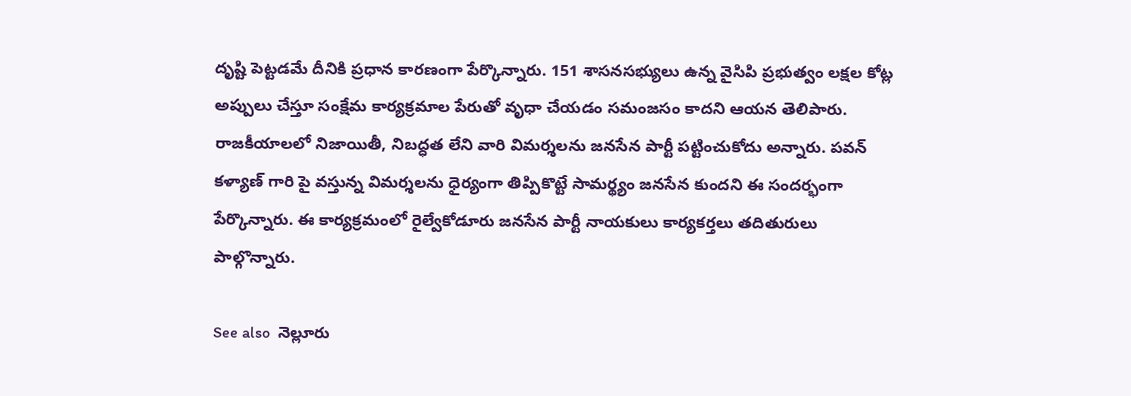దృష్టి పెట్టడమే దీనికి ప్రధాన కారణంగా పేర్కొన్నారు. 151 శాసనసభ్యులు ఉన్న వైసిపి ప్రభుత్వం లక్షల కోట్ల అప్పులు చేస్తూ సంక్షేమ కార్యక్రమాల పేరుతో వృధా చేయడం సమంజసం కాదని ఆయన తెలిపారు. రాజకీయాలలో నిజాయితీ, నిబద్ధత లేని వారి విమర్శలను జనసేన పార్టీ పట్టించుకోదు అన్నారు. పవన్ కళ్యాణ్ గారి పై వస్తున్న విమర్శలను ధైర్యంగా తిప్పికొట్టే సామర్థ్యం జనసేన కుందని ఈ సందర్భంగా పేర్కొన్నారు. ఈ కార్యక్రమంలో రైల్వేకోడూరు జనసేన పార్టీ నాయకులు కార్యకర్తలు తదితురులు పాల్గొన్నారు.

See also  నెల్లూరు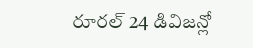రూరల్ 24 డివిజన్లో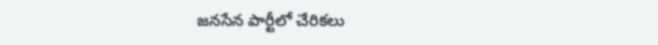జనసేన పార్టీలో చేరికలు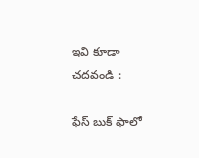ఇవి కూడా చదవండి :

ఫేస్ బుక్ ఫాలో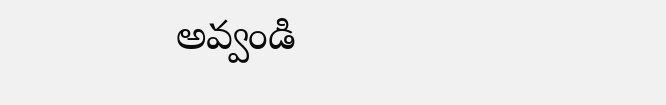అవ్వండి